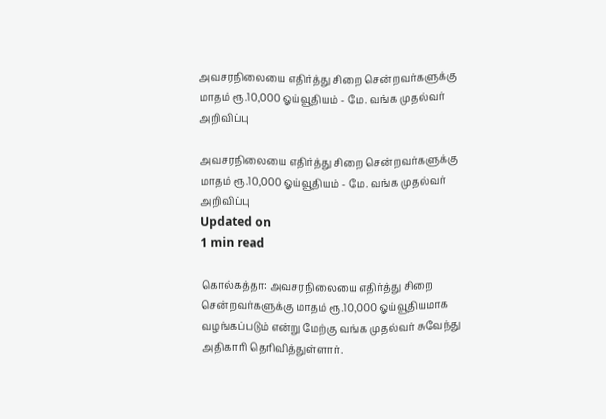அவசரநிலையை எதிர்த்து சிறை சென்றவர்களுக்கு மாதம் ரூ.10,000 ஓய்வூதியம் - மே. வங்க முதல்வர் அறிவிப்பு

அவசரநிலையை எதிர்த்து சிறை சென்றவர்களுக்கு மாதம் ரூ.10,000 ஓய்வூதியம் - மே. வங்க முதல்வர் அறிவிப்பு
Updated on
1 min read

கொல்கத்தா: அவசரநிலையை எதிர்த்து சிறை சென்றவர்களுக்கு மாதம் ரூ.10,000 ஓய்வூதியமாக வழங்கப்படும் என்று மேற்கு வங்க முதல்வர் சுவேந்து அதிகாரி தெரிவித்துள்ளார்.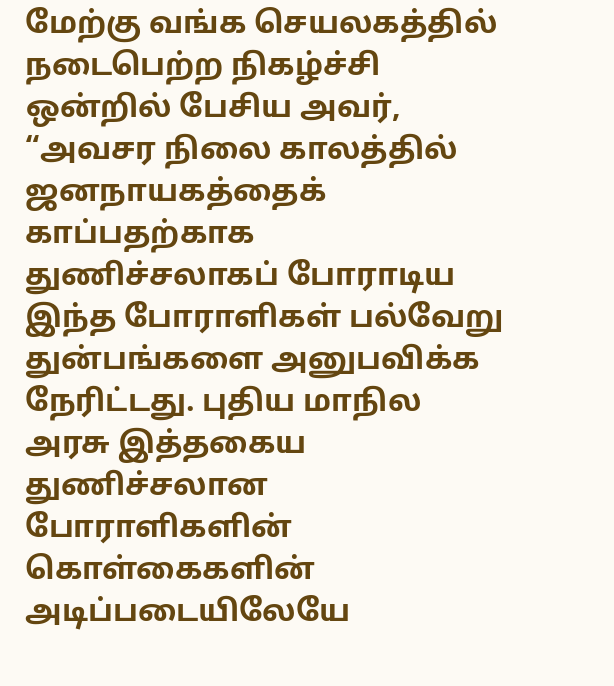மேற்கு வங்க செயலகத்தில் நடைபெற்ற நிகழ்ச்சி ஒன்றில் பேசிய அவர், “அவசர நிலை காலத்தில் ஜனநாயகத்தைக் காப்பதற்காக துணிச்சலாகப் போராடிய இந்த போராளிகள் பல்வேறு துன்பங்களை அனுபவிக்க நேரிட்டது. புதிய மாநில அரசு இத்தகைய துணிச்சலான போராளிகளின் கொள்கைகளின் அடிப்படையிலேயே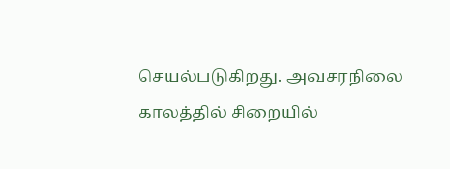செயல்படுகிறது. அவசரநிலை காலத்தில் சிறையில்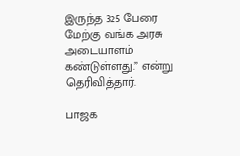இருந்த 325 பேரை மேற்கு வங்க அரசு அடையாளம் கண்டுள்ளது.” என்று தெரிவித்தார்.

பாஜக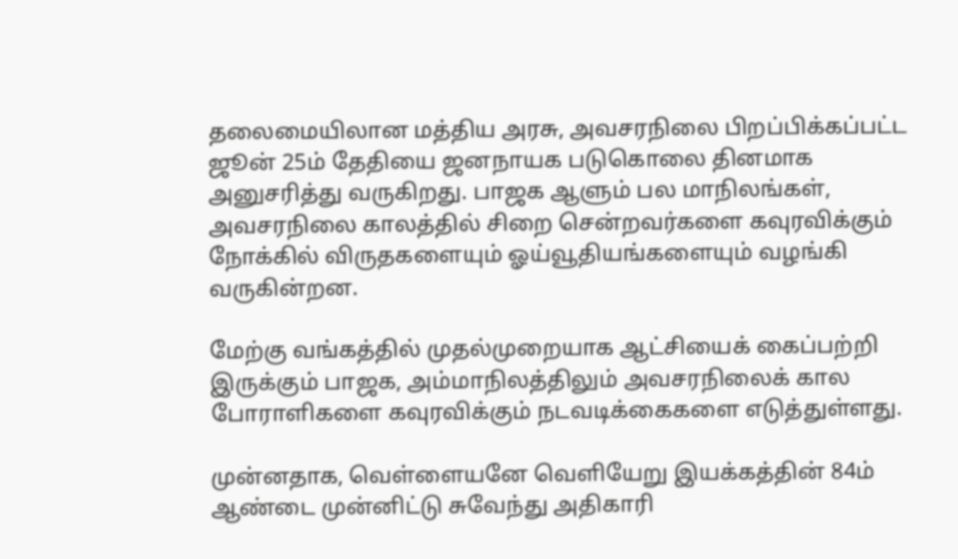தலைமையிலான மத்திய அரசு, அவசரநிலை பிறப்பிக்கப்பட்ட ஜூன் 25ம் தேதியை ஜனநாயக படுகொலை தினமாக அனுசரித்து வருகிறது. பாஜக ஆளும் பல மாநிலங்கள், அவசரநிலை காலத்தில் சிறை சென்றவர்களை கவுரவிக்கும் நோக்கில் விருதகளையும் ஓய்வூதியங்களையும் வழங்கி வருகின்றன.

மேற்கு வங்கத்தில் முதல்முறையாக ஆட்சியைக் கைப்பற்றி இருக்கும் பாஜக, அம்மாநிலத்திலும் அவசரநிலைக் கால போராளிகளை கவுரவிக்கும் நடவடிக்கைகளை எடுத்துள்ளது.

முன்னதாக, வெள்ளையனே வெளியேறு இயக்கத்தின் 84ம் ஆண்டை முன்னிட்டு சுவேந்து அதிகாரி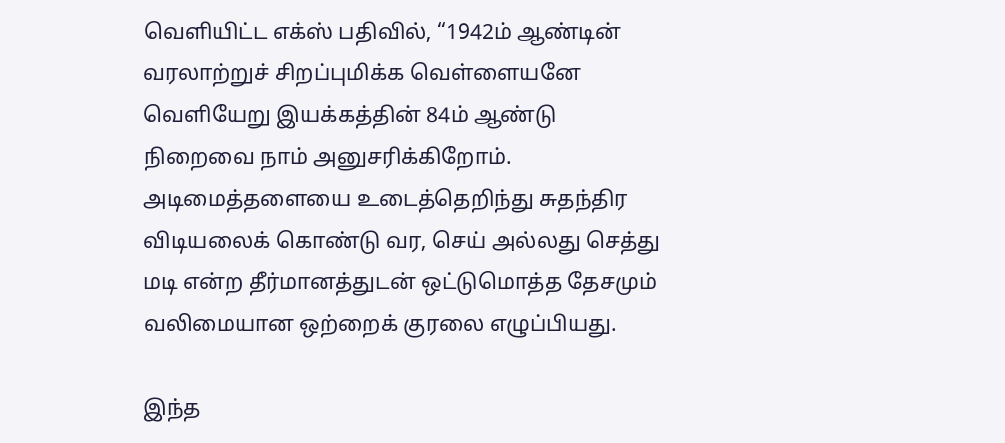வெளியிட்ட எக்ஸ் பதிவில், “1942ம் ஆண்டின் வரலாற்றுச் சிறப்புமிக்க வெள்ளையனே வெளியேறு இயக்கத்தின் 84ம் ஆண்டு நிறைவை நாம் அனுசரிக்கிறோம். அடிமைத்தளையை உடைத்தெறிந்து சுதந்திர விடியலைக் கொண்டு வர, செய் அல்லது செத்து மடி என்ற தீர்மானத்துடன் ஒட்டுமொத்த தேசமும் வலிமையான ஒற்றைக் குரலை எழுப்பியது.

இந்த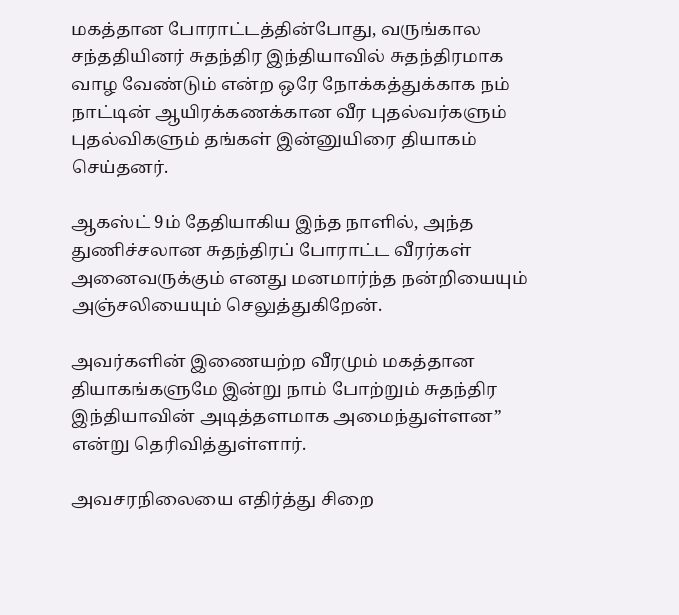மகத்தான போராட்டத்தின்போது, வருங்கால சந்ததியினர் சுதந்திர இந்தியாவில் சுதந்திரமாக வாழ வேண்டும் என்ற ஒரே நோக்கத்துக்காக நம் நாட்டின் ஆயிரக்கணக்கான வீர புதல்வர்களும் புதல்விகளும் தங்கள் இன்னுயிரை தியாகம் செய்தனர்.

ஆகஸ்ட் 9ம் தேதியாகிய இந்த நாளில், அந்த துணிச்சலான சுதந்திரப் போராட்ட வீரர்கள் அனைவருக்கும் எனது மனமார்ந்த நன்றியையும் அஞ்சலியையும் செலுத்துகிறேன்.

அவர்களின் இணையற்ற வீரமும் மகத்தான தியாகங்களுமே இன்று நாம் போற்றும் சுதந்திர இந்தியாவின் அடித்தளமாக அமைந்துள்ளன” என்று தெரிவித்துள்ளார்.

அவசரநிலையை எதிர்த்து சிறை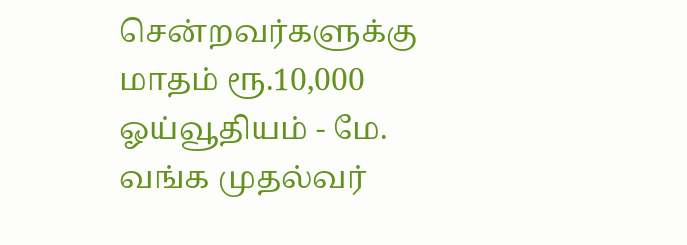சென்றவர்களுக்கு மாதம் ரூ.10,000 ஓய்வூதியம் - மே. வங்க முதல்வர்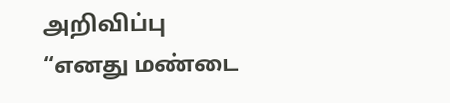அறிவிப்பு
“எனது மண்டை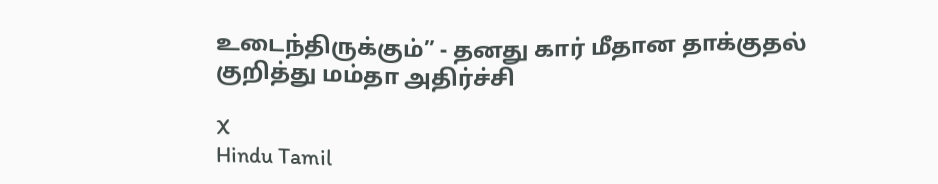உடைந்திருக்கும்” - தனது கார் மீதான தாக்குதல் குறித்து மம்தா அதிர்ச்சி

X
Hindu Tamil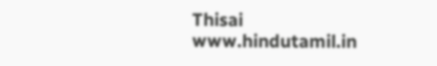Thisai
www.hindutamil.in